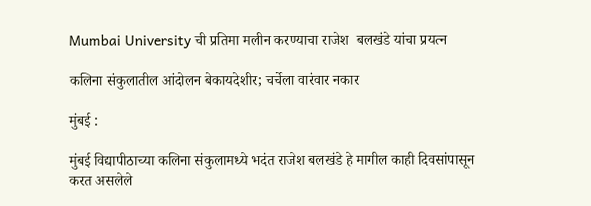Mumbai University ची प्रतिमा मलीन करण्याचा राजेश  बलखंडे यांचा प्रयत्न

कलिना संकुलातील आंदोलन बेकायदेशीर; चर्चेला वारंवार नकार

मुंबई :

मुंबई विद्यापीठाच्या कलिना संकुलामध्ये भदंत राजेश बलखंडे हे मागील काही दिवसांपासून करत असलेले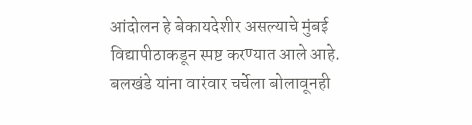आंदोलन हे बेकायदेशीर असल्याचे मुंबई विद्यापीठाकडून स्पष्ट करण्यात आले आहे. बलखंडे यांना वारंवार चर्चेला बोलावूनही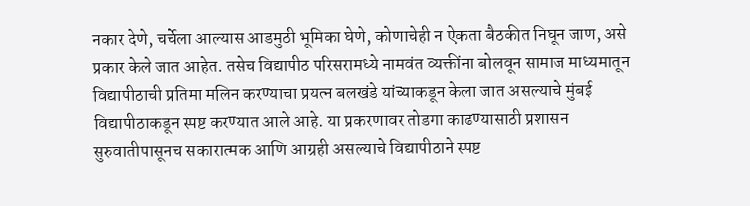नकार देणे, चर्चेला आल्यास आडमुठी भूमिका घेणे, कोणाचेही न ऐकता बैठकीत निघून जाण, असे प्रकार केले जात आहेत. तसेच विद्यापीठ परिसरामध्ये नामवंत व्यक्तींना बोलवून सामाज माध्यमातून विद्यापीठाची प्रतिमा मलिन करण्याचा प्रयत्न बलखंडे यांच्याकडून केला जात असल्याचे मुंबई विद्यापीठाकडून स्पष्ट करण्यात आले आहे. या प्रकरणावर तोडगा काढण्यासाठी प्रशासन सुरुवातीपासूनच सकारात्मक आणि आग्रही असल्याचे विद्यापीठाने स्पष्ट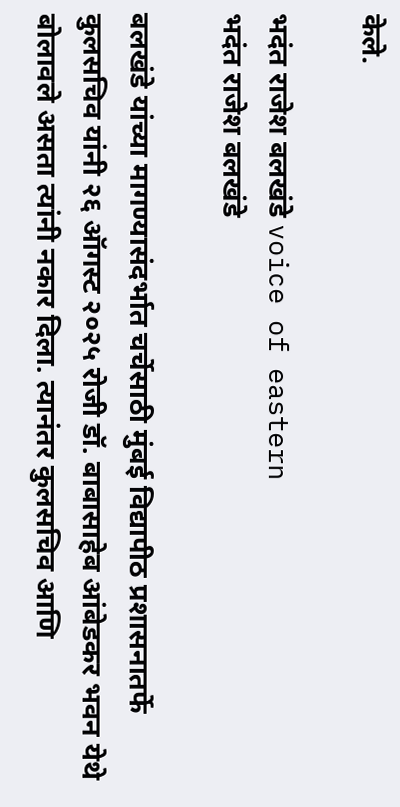केले.

भदंत राजेश बलखंडे voice of eastern
भदंत राजेश बलखंडे

बलखंडे यांच्या मागण्यासंदर्भात चर्चेसाठी मुंबई विद्यापीठ प्रशासनातर्फे कुलसचिव यांनी २६ ऑगस्ट २०२५ रोजी डॉ. बाबासाहेब आंबेडकर भवन येथे बोलावले असता त्यांनी नकार दिला. त्यानंतर कुलसचिव आणि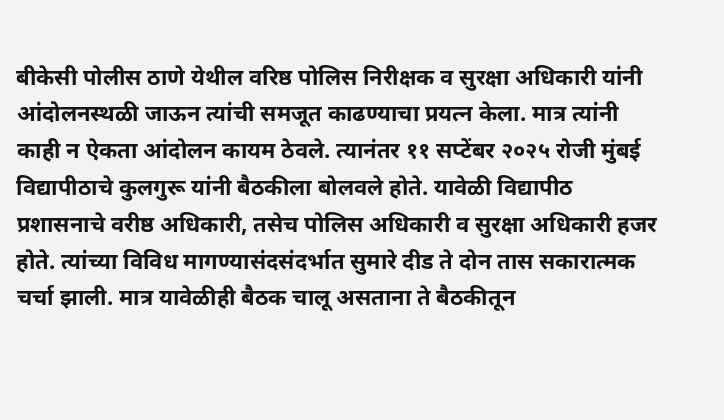बीकेसी पोलीस ठाणे येथील वरिष्ठ पोलिस निरीक्षक व सुरक्षा अधिकारी यांनी आंदोलनस्थळी जाऊन त्यांची समजूत काढण्याचा प्रयत्न केला. मात्र त्यांनी काही न ऐकता आंदोलन कायम ठेवले. त्यानंतर ११ सप्टेंबर २०२५ रोजी मुंबई विद्यापीठाचे कुलगुरू यांनी बैठकीला बोलवले होते. यावेळी विद्यापीठ प्रशासनाचे वरीष्ठ अधिकारी, तसेच पोलिस अधिकारी व सुरक्षा अधिकारी हजर होते. त्यांच्या विविध मागण्यासंदसंदर्भात सुमारे दीड ते दोन तास सकारात्मक चर्चा झाली. मात्र यावेळीही बैठक चालू असताना ते बैठकीतून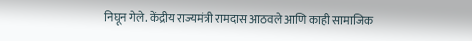निघून गेले. केंद्रीय राज्यमंत्री रामदास आठवले आणि काही सामाजिक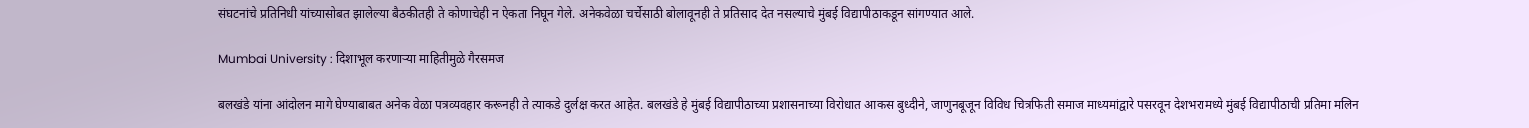संघटनांचे प्रतिनिधी यांच्यासोबत झालेल्या बैठकीतही ते कोणाचेही न ऐकता निघून गेले. अनेकवेळा चर्चेसाठी बोलावूनही ते प्रतिसाद देत नसल्याचे मुंबई विद्यापीठाकडून सांगण्यात आले.

Mumbai University : दिशाभूल करणाऱ्या माहितीमुळे गैरसमज

बलखंडे यांना आंदोलन मागे घेण्याबाबत अनेक वेळा पत्रव्यवहार करूनही ते त्याकडे दुर्लक्ष करत आहेत. बलखंडे हे मुंबई विद्यापीठाच्या प्रशासनाच्या विरोधात आकस बुध्दीने, जाणुनबूजून विविध चित्रफिती समाज माध्यमांद्वारे पसरवून देशभरामध्ये मुंबई विद्यापीठाची प्रतिमा मलिन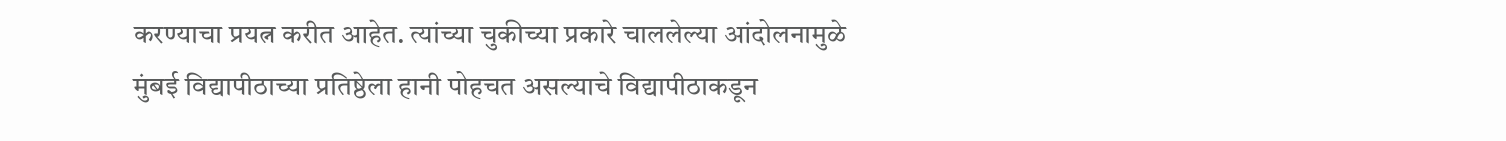करण्याचा प्रयत्न करीत आहेत. त्यांच्या चुकीच्या प्रकारे चाललेल्या आंदोलनामुळे मुंबई विद्यापीठाच्या प्रतिष्ठेला हानी पोहचत असल्याचे विद्यापीठाकडून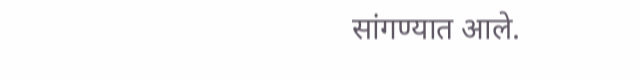सांगण्यात आले.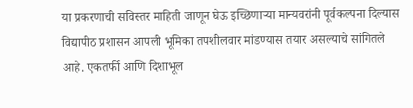या प्रकरणाची सविस्तर माहिती जाणून घेऊ इच्छिणाऱ्या मान्यवरांनी पूर्वकल्पना दिल्यास विद्यापीठ प्रशासन आपली भूमिका तपशीलवार मांडण्यास तयार असल्याचे सांगितले आहे. एकतर्फी आणि दिशाभूल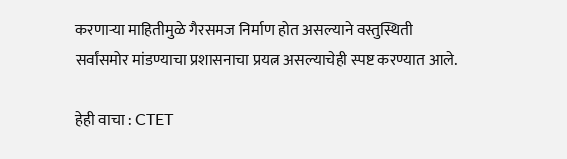करणाऱ्या माहितीमुळे गैरसमज निर्माण होत असल्याने वस्तुस्थिती सर्वांसमोर मांडण्याचा प्रशासनाचा प्रयत्न असल्याचेही स्पष्ट करण्यात आले.

हेही वाचा : CTET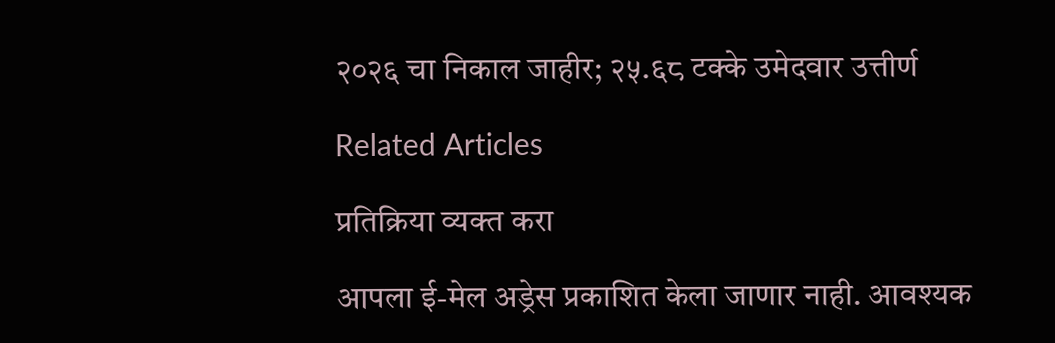२०२६ चा निकाल जाहीर; २५.६८ टक्के उमेदवार उत्तीर्ण

Related Articles

प्रतिक्रिया व्यक्त करा

आपला ई-मेल अड्रेस प्रकाशित केला जाणार नाही. आवश्यक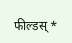फील्डस् *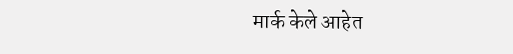मार्क केले आहेत